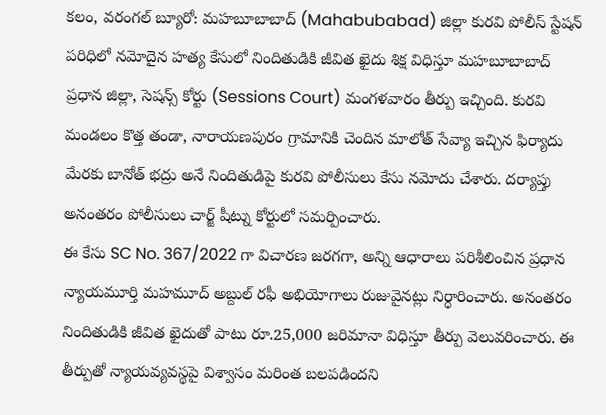కలం, వరంగల్ బ్యూరో: మహబూబాబాద్ (Mahabubabad) జిల్లా కురవి పోలీస్ స్టేషన్ పరిధిలో నమోదైన హత్య కేసులో నిందితుడికి జీవిత ఖైదు శిక్ష విధిస్తూ మహబూబాబాద్ ప్రధాన జిల్లా, సెషన్స్ కోర్టు (Sessions Court) మంగళవారం తీర్పు ఇచ్చింది. కురవి మండలం కొత్త తండా, నారాయణపురం గ్రామానికి చెందిన మాలోత్ సేవ్యా ఇచ్చిన ఫిర్యాదు మేరకు బానోత్ భద్రు అనే నిందితుడిపై కురవి పోలీసులు కేసు నమోదు చేశారు. దర్యాప్తు అనంతరం పోలీసులు చార్జ్ షీట్ను కోర్టులో సమర్పించారు.
ఈ కేసు SC No. 367/2022 గా విచారణ జరగగా, అన్ని ఆధారాలు పరిశీలించిన ప్రధాన న్యాయమూర్తి మహమూద్ అబ్దుల్ రఫీ అభియోగాలు రుజువైనట్లు నిర్ధారించారు. అనంతరం నిందితుడికి జీవిత ఖైదుతో పాటు రూ.25,000 జరిమానా విధిస్తూ తీర్పు వెలువరించారు. ఈ తీర్పుతో న్యాయవ్యవస్థపై విశ్వాసం మరింత బలపడిందని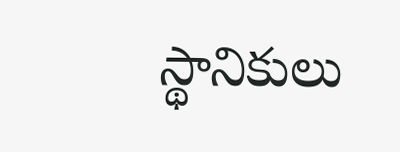స్థానికులు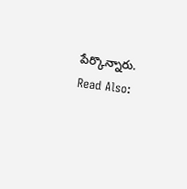పేర్కొన్నారు.
Read Also: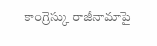కాంగ్రెస్కు రాజీనామాపై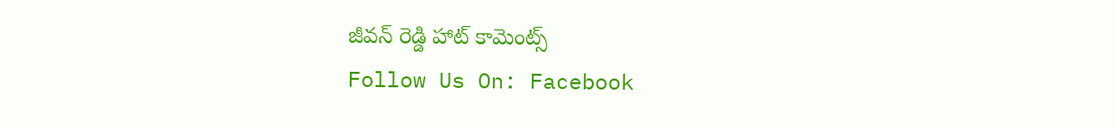జీవన్ రెడ్డి హాట్ కామెంట్స్
Follow Us On: Facebook